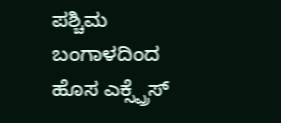ಪಶ್ಚಿಮ ಬಂಗಾಳದಿಂದ ಹೊಸ ಎಕ್ಸ್ಪ್ರೆಸ್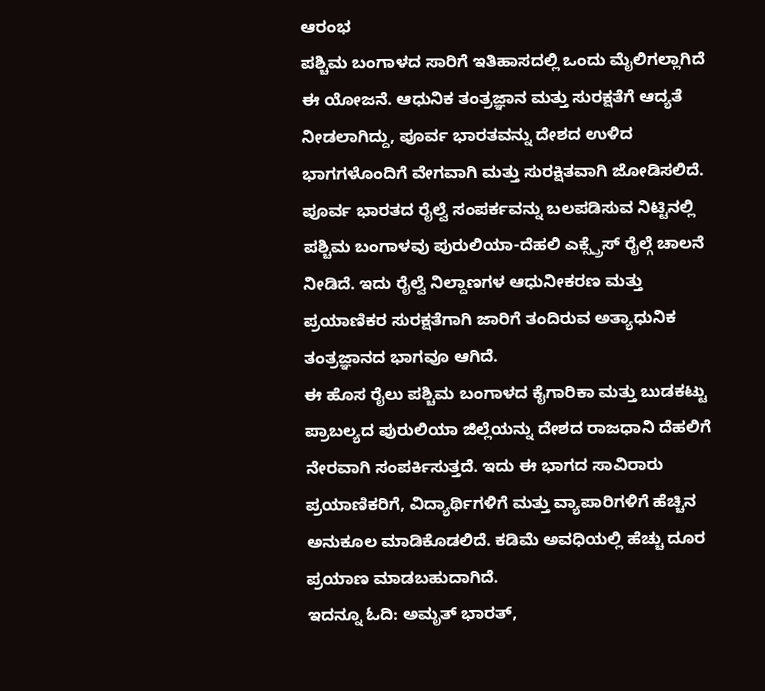ಆರಂಭ
ಪಶ್ಚಿಮ ಬಂಗಾಳದ ಸಾರಿಗೆ ಇತಿಹಾಸದಲ್ಲಿ ಒಂದು ಮೈಲಿಗಲ್ಲಾಗಿದೆ ಈ ಯೋಜನೆ. ಆಧುನಿಕ ತಂತ್ರಜ್ಞಾನ ಮತ್ತು ಸುರಕ್ಷತೆಗೆ ಆದ್ಯತೆ ನೀಡಲಾಗಿದ್ದು, ಪೂರ್ವ ಭಾರತವನ್ನು ದೇಶದ ಉಳಿದ ಭಾಗಗಳೊಂದಿಗೆ ವೇಗವಾಗಿ ಮತ್ತು ಸುರಕ್ಷಿತವಾಗಿ ಜೋಡಿಸಲಿದೆ.
ಪೂರ್ವ ಭಾರತದ ರೈಲ್ವೆ ಸಂಪರ್ಕವನ್ನು ಬಲಪಡಿಸುವ ನಿಟ್ಟಿನಲ್ಲಿ ಪಶ್ಚಿಮ ಬಂಗಾಳವು ಪುರುಲಿಯಾ-ದೆಹಲಿ ಎಕ್ಸ್ಪ್ರೆಸ್ ರೈಲ್ಗೆ ಚಾಲನೆ ನೀಡಿದೆ. ಇದು ರೈಲ್ವೆ ನಿಲ್ದಾಣಗಳ ಆಧುನೀಕರಣ ಮತ್ತು ಪ್ರಯಾಣಿಕರ ಸುರಕ್ಷತೆಗಾಗಿ ಜಾರಿಗೆ ತಂದಿರುವ ಅತ್ಯಾಧುನಿಕ ತಂತ್ರಜ್ಞಾನದ ಭಾಗವೂ ಆಗಿದೆ.
ಈ ಹೊಸ ರೈಲು ಪಶ್ಚಿಮ ಬಂಗಾಳದ ಕೈಗಾರಿಕಾ ಮತ್ತು ಬುಡಕಟ್ಟು ಪ್ರಾಬಲ್ಯದ ಪುರುಲಿಯಾ ಜಿಲ್ಲೆಯನ್ನು ದೇಶದ ರಾಜಧಾನಿ ದೆಹಲಿಗೆ ನೇರವಾಗಿ ಸಂಪರ್ಕಿಸುತ್ತದೆ. ಇದು ಈ ಭಾಗದ ಸಾವಿರಾರು ಪ್ರಯಾಣಿಕರಿಗೆ, ವಿದ್ಯಾರ್ಥಿಗಳಿಗೆ ಮತ್ತು ವ್ಯಾಪಾರಿಗಳಿಗೆ ಹೆಚ್ಚಿನ ಅನುಕೂಲ ಮಾಡಿಕೊಡಲಿದೆ. ಕಡಿಮೆ ಅವಧಿಯಲ್ಲಿ ಹೆಚ್ಚು ದೂರ ಪ್ರಯಾಣ ಮಾಡಬಹುದಾಗಿದೆ.
ಇದನ್ನೂ ಓದಿ: ಅಮೃತ್ ಭಾರತ್,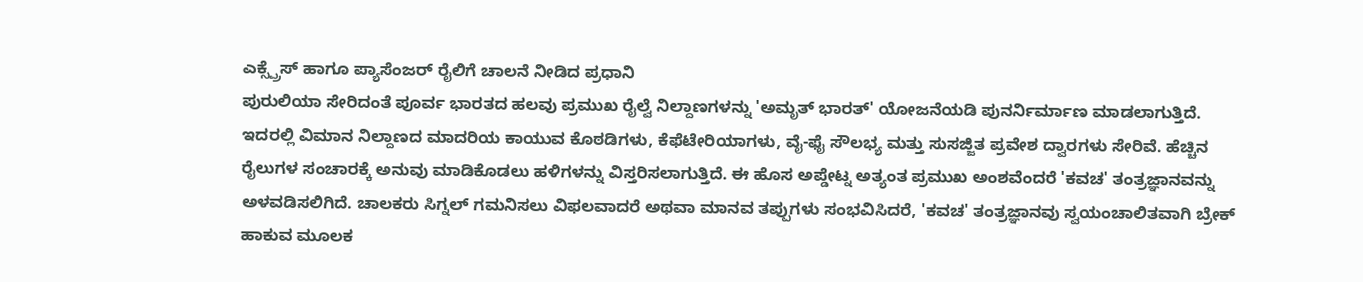ಎಕ್ಸ್ಪ್ರೆಸ್ ಹಾಗೂ ಪ್ಯಾಸೆಂಜರ್ ರೈಲಿಗೆ ಚಾಲನೆ ನೀಡಿದ ಪ್ರಧಾನಿ
ಪುರುಲಿಯಾ ಸೇರಿದಂತೆ ಪೂರ್ವ ಭಾರತದ ಹಲವು ಪ್ರಮುಖ ರೈಲ್ವೆ ನಿಲ್ದಾಣಗಳನ್ನು 'ಅಮೃತ್ ಭಾರತ್' ಯೋಜನೆಯಡಿ ಪುನರ್ನಿರ್ಮಾಣ ಮಾಡಲಾಗುತ್ತಿದೆ. ಇದರಲ್ಲಿ ವಿಮಾನ ನಿಲ್ದಾಣದ ಮಾದರಿಯ ಕಾಯುವ ಕೊಠಡಿಗಳು, ಕೆಫೆಟೇರಿಯಾಗಳು, ವೈ-ಫೈ ಸೌಲಭ್ಯ ಮತ್ತು ಸುಸಜ್ಜಿತ ಪ್ರವೇಶ ದ್ವಾರಗಳು ಸೇರಿವೆ. ಹೆಚ್ಚಿನ ರೈಲುಗಳ ಸಂಚಾರಕ್ಕೆ ಅನುವು ಮಾಡಿಕೊಡಲು ಹಳಿಗಳನ್ನು ವಿಸ್ತರಿಸಲಾಗುತ್ತಿದೆ. ಈ ಹೊಸ ಅಪ್ಡೇಟ್ನ ಅತ್ಯಂತ ಪ್ರಮುಖ ಅಂಶವೆಂದರೆ 'ಕವಚ' ತಂತ್ರಜ್ಞಾನವನ್ನು ಅಳವಡಿಸಲಿಗಿದೆ. ಚಾಲಕರು ಸಿಗ್ನಲ್ ಗಮನಿಸಲು ವಿಫಲವಾದರೆ ಅಥವಾ ಮಾನವ ತಪ್ಪುಗಳು ಸಂಭವಿಸಿದರೆ, 'ಕವಚ' ತಂತ್ರಜ್ಞಾನವು ಸ್ವಯಂಚಾಲಿತವಾಗಿ ಬ್ರೇಕ್ ಹಾಕುವ ಮೂಲಕ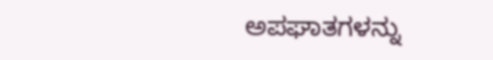ಅಪಘಾತಗಳನ್ನು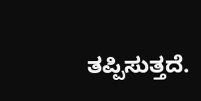ತಪ್ಪಿಸುತ್ತದೆ.